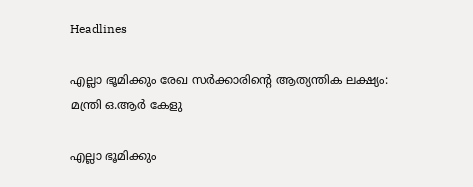Headlines

എല്ലാ ഭൂമിക്കും രേഖ സര്‍ക്കാരിന്റെ ആത്യന്തിക ലക്ഷ്യം: മന്ത്രി ഒ.ആര്‍ കേളു

എല്ലാ ഭൂമിക്കും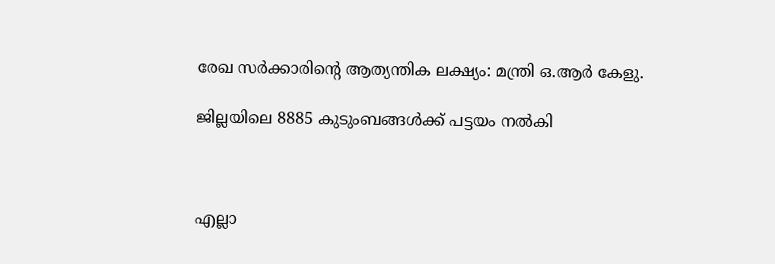രേഖ സര്‍ക്കാരിന്റെ ആത്യന്തിക ലക്ഷ്യം: മന്ത്രി ഒ.ആര്‍ കേളു.

ജില്ലയിലെ 8885 കുടുംബങ്ങള്‍ക്ക് പട്ടയം നല്‍കി



എല്ലാ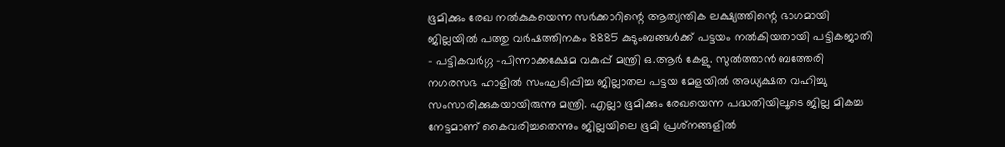ഭൂമിക്കും രേഖ നല്‍കുകയെന്ന സര്‍ക്കാറിന്റെ ആത്യന്തിക ലക്ഷ്യത്തിന്റെ ഭാഗമായി ജില്ലയില്‍ പത്തു വര്‍ഷത്തിനകം 8885 കുടുംബങ്ങള്‍ക്ക് പട്ടയം നല്‍കിയതായി പട്ടികജാതി – പട്ടികവര്‍ഗ്ഗ -പിന്നാക്കക്ഷേമ വകുപ്പ് മന്ത്രി ഒ.ആര്‍ കേളു. സുല്‍ത്താന്‍ ബത്തേരി നഗരസഭ ഹാളില്‍ സംഘടിപ്പിച്ച ജില്ലാതല പട്ടയ മേളയില്‍ അധ്യക്ഷത വഹിച്ചു സംസാരിക്കുകയായിരുന്നു മന്ത്രി. എല്ലാ ഭൂമിക്കും രേഖയെന്ന പദ്ധതിയിലൂടെ ജില്ല മികച്ച നേട്ടമാണ് കൈവരിച്ചതെന്നും ജില്ലയിലെ ഭൂമി പ്രശ്‌നങ്ങളില്‍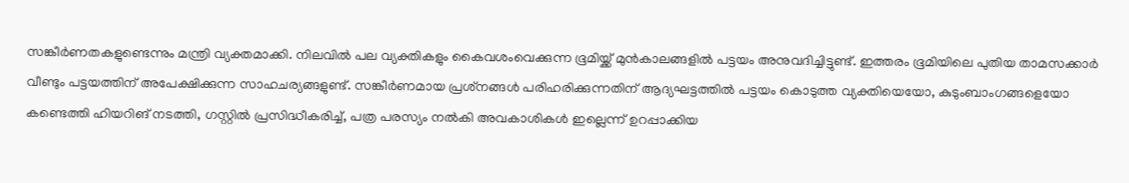സങ്കീര്‍ണതകളുണ്ടെന്നും മന്ത്രി വ്യക്തമാക്കി. നിലവില്‍ പല വ്യക്തികളും കൈവശംവെക്കുന്ന ഭൂമിയ്ക്ക് മുന്‍കാലങ്ങളില്‍ പട്ടയം അനുവദിച്ചിട്ടുണ്ട്. ഇത്തരം ഭൂമിയിലെ പുതിയ താമസക്കാര്‍ വീണ്ടും പട്ടയത്തിന് അപേക്ഷിക്കുന്ന സാഹചര്യങ്ങളുണ്ട്. സങ്കീര്‍ണമായ പ്രശ്‌നങ്ങള്‍ പരിഹരിക്കുന്നതിന് ആദ്യഘട്ടത്തില്‍ പട്ടയം കൊടുത്ത വ്യക്തിയെയോ, കുടുംബാംഗങ്ങളെയോ കണ്ടെത്തി ഹിയറിങ് നടത്തി, ഗസ്റ്റില്‍ പ്രസിദ്ധീകരിച്ച്, പത്ര പരസ്യം നല്‍കി അവകാശികള്‍ ഇല്ലെന്ന് ഉറപ്പാക്കിയ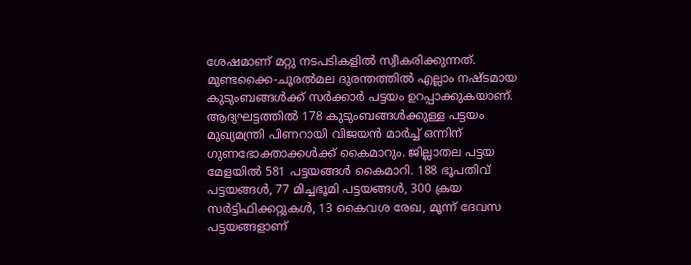ശേഷമാണ് മറ്റു നടപടികളില്‍ സ്വീകരിക്കുന്നത്. മുണ്ടക്കൈ-ചൂരല്‍മല ദുരന്തത്തില്‍ എല്ലാം നഷ്ടമായ കുടുംബങ്ങള്‍ക്ക് സര്‍ക്കാര്‍ പട്ടയം ഉറപ്പാക്കുകയാണ്. ആദ്യഘട്ടത്തില്‍ 178 കുടുംബങ്ങള്‍ക്കുള്ള പട്ടയം മുഖ്യമന്ത്രി പിണറായി വിജയന്‍ മാര്‍ച്ച് ഒന്നിന് ഗുണഭോക്താക്കള്‍ക്ക് കൈമാറും. ജില്ലാതല പട്ടയ മേളയില്‍ 581 പട്ടയങ്ങള്‍ കൈമാറി. 188 ഭൂപതിവ് പട്ടയങ്ങള്‍, 77 മിച്ചഭൂമി പട്ടയങ്ങള്‍, 300 ക്രയ സര്‍ട്ടിഫിക്കറ്റുകള്‍, 13 കൈവശ രേഖ, മൂന്ന് ദേവസ പട്ടയങ്ങളാണ്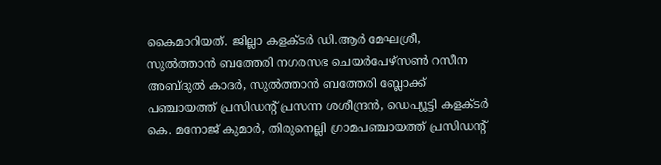കൈമാറിയത്. ജില്ലാ കളക്ടര്‍ ഡി.ആര്‍ മേഘശ്രീ, സുല്‍ത്താന്‍ ബത്തേരി നഗരസഭ ചെയര്‍പേഴ്‌സണ്‍ റസീന അബ്ദുല്‍ കാദര്‍, സുല്‍ത്താന്‍ ബത്തേരി ബ്ലോക്ക് പഞ്ചായത്ത് പ്രസിഡന്റ് പ്രസന്ന ശശീന്ദ്രന്‍, ഡെപ്യൂട്ടി കളക്ടര്‍ കെ. മനോജ് കുമാര്‍, തിരുനെല്ലി ഗ്രാമപഞ്ചായത്ത് പ്രസിഡന്റ്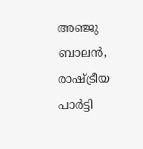അഞ്ജു ബാലന്‍, രാഷ്ട്രീയ പാര്‍ട്ടി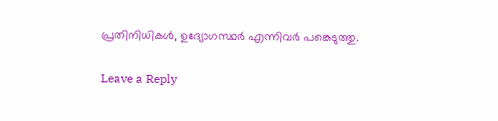പ്രതിനിധികള്‍, ഉദ്യോഗസ്ഥര്‍ എന്നിവര്‍ പങ്കെടുത്തു.

Leave a Reply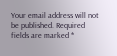Your email address will not be published. Required fields are marked *